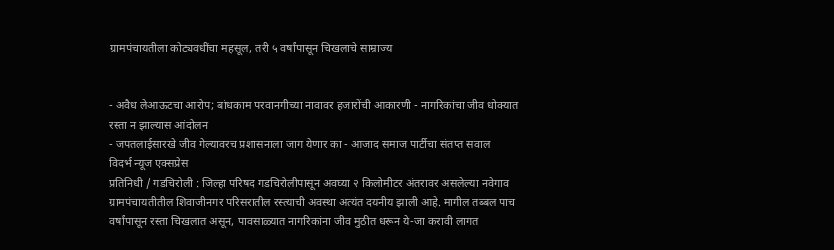ग्रामपंचायतीला कोट्यवधींचा महसूल, तरी ५ वर्षांपासून चिखलाचे साम्राज्य


- अवैध लेआऊटचा आरोप; बांधकाम परवानगीच्या नावावर हजारोंची आकारणी - नागरिकांचा जीव धोक्यात रस्ता न झाल्यास आंदोलन
- जपतलाईसारखे जीव गेल्यावरच प्रशासनाला जाग येणार का - आजाद समाज पार्टीचा संतप्त सवाल
विदर्भ न्यूज एक्सप्रेस
प्रतिनिधी / गडचिरोली : जिल्हा परिषद गडचिरोलीपासून अवघ्या २ किलोमीटर अंतरावर असलेल्या नवेगाव ग्रामपंचायतीतील शिवाजीनगर परिसरातील रस्त्याची अवस्था अत्यंत दयनीय झाली आहे. मागील तब्बल पाच वर्षांपासून रस्ता चिखलात असून, पावसाळ्यात नागरिकांना जीव मुठीत धरून ये-जा करावी लागत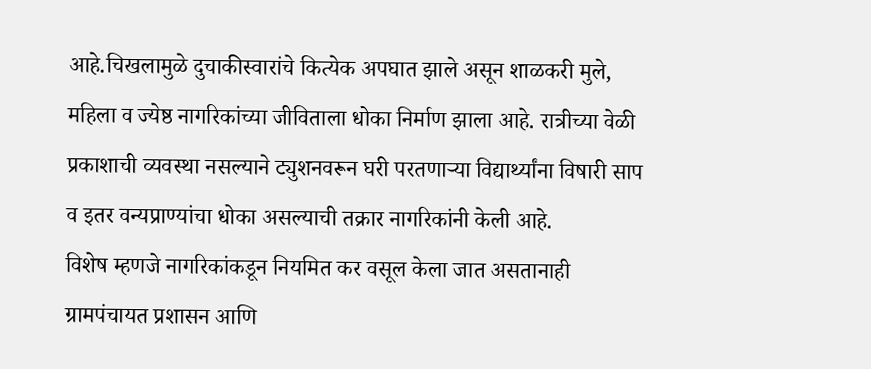आहे.चिखलामुळे दुचाकीस्वारांचे कित्येक अपघात झाले असून शाळकरी मुले, महिला व ज्येष्ठ नागरिकांच्या जीविताला धोका निर्माण झाला आहे. रात्रीच्या वेळी प्रकाशाची व्यवस्था नसल्याने ट्युशनवरून घरी परतणाऱ्या विद्यार्थ्यांना विषारी साप व इतर वन्यप्राण्यांचा धोका असल्याची तक्रार नागरिकांनी केली आहे.
विशेष म्हणजे नागरिकांकडून नियमित कर वसूल केला जात असतानाही ग्रामपंचायत प्रशासन आणि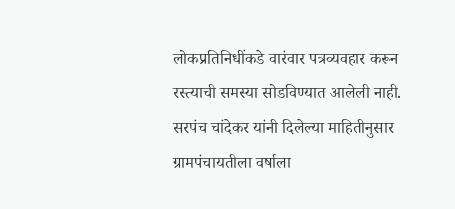लोकप्रतिनिधींकडे वारंवार पत्रव्यवहार करून रस्त्याची समस्या सोडविण्यात आलेली नाही. सरपंच चांदेकर यांनी दिलेल्या माहितीनुसार ग्रामपंचायतीला वर्षाला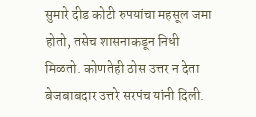सुमारे दीड कोटी रुपयांचा महसूल जमा होतो, तसेच शासनाकडून निधी मिळतो. कोणतेही ठोस उत्तर न देता बेजबाबदार उत्तरे सरपंच यांनी दिली.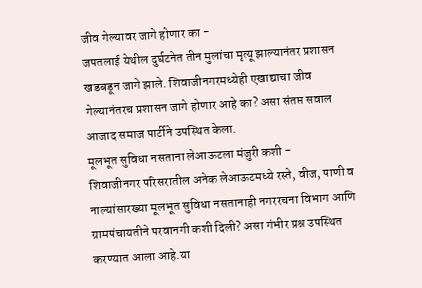जीव गेल्यावर जागे होणार का -
जपतलाई येथील दुर्घटनेत तीन मुलांचा मृत्यू झाल्यानंतर प्रशासन खडबडून जागे झाले. शिवाजीनगरमध्येही एखाद्याचा जीव गेल्यानंतरच प्रशासन जागे होणार आहे का? असा संतप्त सवाल आजाद समाज पार्टीने उपस्थित केला.
मूलभूत सुविधा नसताना लेआऊटला मंजुरी कशी -
शिवाजीनगर परिसरातील अनेक लेआऊटमध्ये रस्ते, वीज, पाणी व नाल्यांसारख्या मूलभूत सुविधा नसतानाही नगररचना विभाग आणि ग्रामपंचायतीने परवानगी कशी दिली? असा गंभीर प्रश्न उपस्थित करण्यात आला आहे.या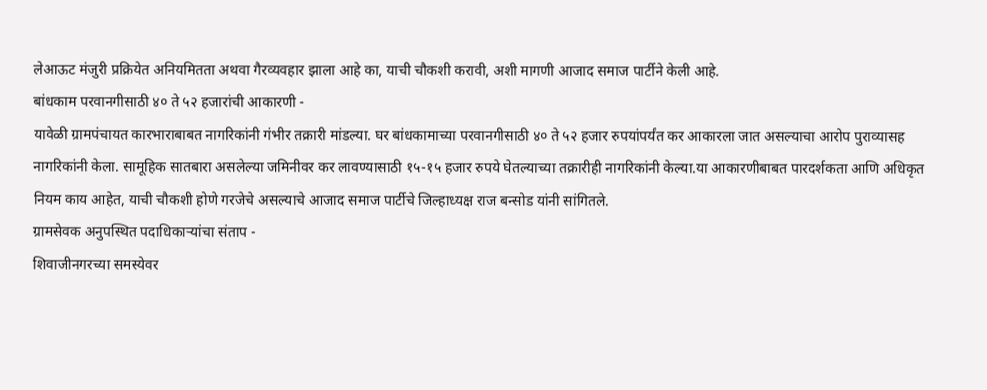लेआऊट मंजुरी प्रक्रियेत अनियमितता अथवा गैरव्यवहार झाला आहे का, याची चौकशी करावी, अशी मागणी आजाद समाज पार्टीने केली आहे.
बांधकाम परवानगीसाठी ४० ते ५२ हजारांची आकारणी -
यावेळी ग्रामपंचायत कारभाराबाबत नागरिकांनी गंभीर तक्रारी मांडल्या. घर बांधकामाच्या परवानगीसाठी ४० ते ५२ हजार रुपयांपर्यंत कर आकारला जात असल्याचा आरोप पुराव्यासह नागरिकांनी केला. सामूहिक सातबारा असलेल्या जमिनीवर कर लावण्यासाठी १५-१५ हजार रुपये घेतल्याच्या तक्रारीही नागरिकांनी केल्या.या आकारणीबाबत पारदर्शकता आणि अधिकृत नियम काय आहेत, याची चौकशी होणे गरजेचे असल्याचे आजाद समाज पार्टीचे जिल्हाध्यक्ष राज बन्सोड यांनी सांगितले.
ग्रामसेवक अनुपस्थित पदाधिकाऱ्यांचा संताप -
शिवाजीनगरच्या समस्येवर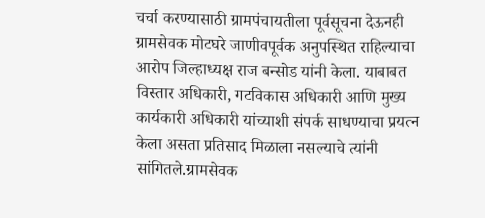चर्चा करण्यासाठी ग्रामपंचायतीला पूर्वसूचना देऊनही ग्रामसेवक मोटघरे जाणीवपूर्वक अनुपस्थित राहिल्याचा आरोप जिल्हाध्यक्ष राज बन्सोड यांनी केला. याबाबत विस्तार अधिकारी, गटविकास अधिकारी आणि मुख्य कार्यकारी अधिकारी यांच्याशी संपर्क साधण्याचा प्रयत्न केला असता प्रतिसाद मिळाला नसल्याचे त्यांनी सांगितले.ग्रामसेवक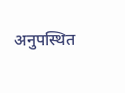अनुपस्थित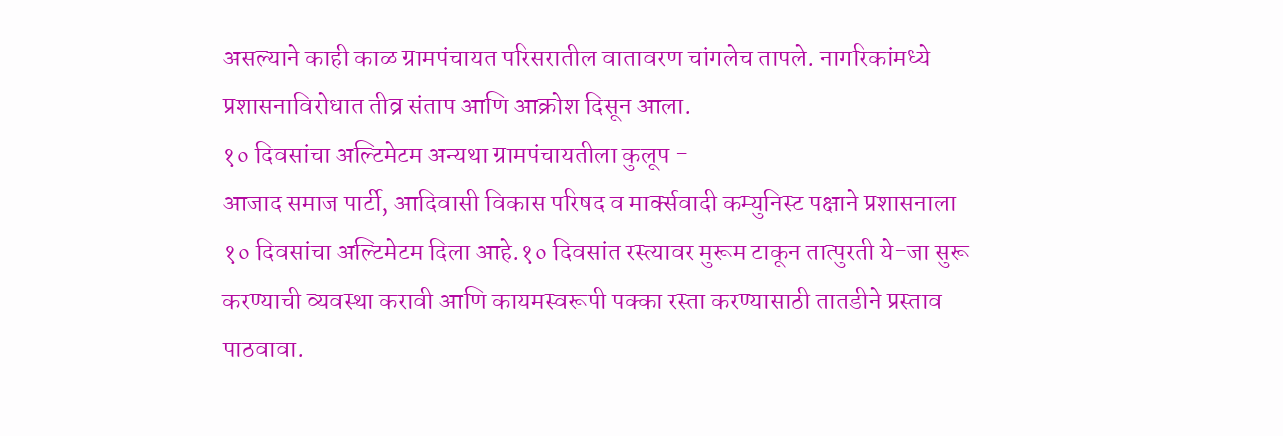असल्याने काही काळ ग्रामपंचायत परिसरातील वातावरण चांगलेच तापले. नागरिकांमध्ये प्रशासनाविरोधात तीव्र संताप आणि आक्रोश दिसून आला.
१० दिवसांचा अल्टिमेटम अन्यथा ग्रामपंचायतीला कुलूप -
आजाद समाज पार्टी, आदिवासी विकास परिषद व मार्क्सवादी कम्युनिस्ट पक्षाने प्रशासनाला १० दिवसांचा अल्टिमेटम दिला आहे.१० दिवसांत रस्त्यावर मुरूम टाकून तात्पुरती ये-जा सुरू करण्याची व्यवस्था करावी आणि कायमस्वरूपी पक्का रस्ता करण्यासाठी तातडीने प्रस्ताव पाठवावा.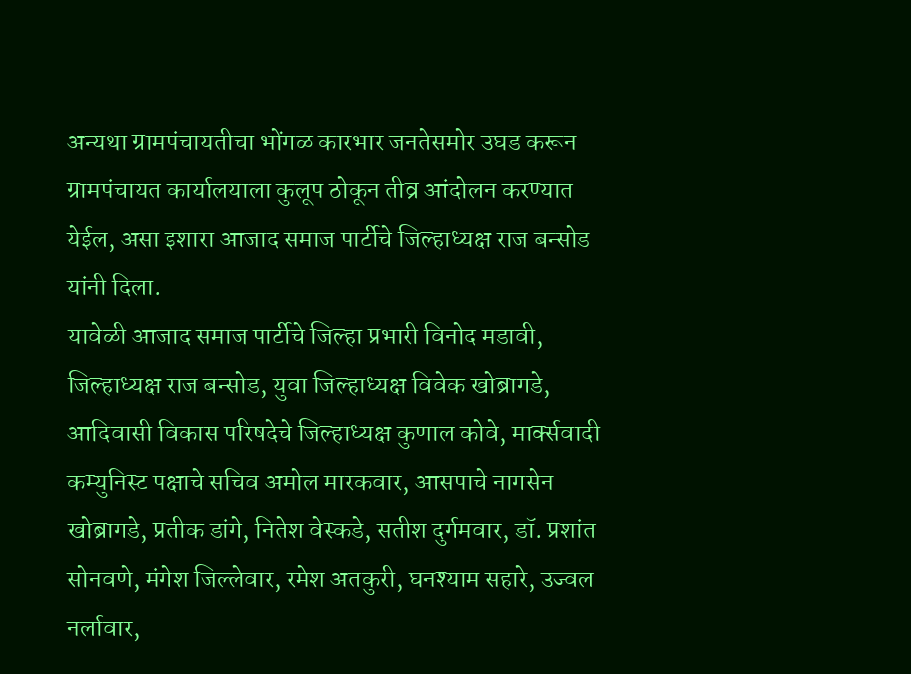अन्यथा ग्रामपंचायतीचा भोंगळ कारभार जनतेसमोर उघड करून ग्रामपंचायत कार्यालयाला कुलूप ठोकून तीव्र आंदोलन करण्यात येईल, असा इशारा आजाद समाज पार्टीचे जिल्हाध्यक्ष राज बन्सोड यांनी दिला.
यावेळी आजाद समाज पार्टीचे जिल्हा प्रभारी विनोद मडावी, जिल्हाध्यक्ष राज बन्सोड, युवा जिल्हाध्यक्ष विवेक खोब्रागडे, आदिवासी विकास परिषदेचे जिल्हाध्यक्ष कुणाल कोवे, मार्क्सवादी कम्युनिस्ट पक्षाचे सचिव अमोल मारकवार, आसपाचे नागसेन खोब्रागडे, प्रतीक डांगे, नितेश वेस्कडे, सतीश दुर्गमवार, डॉ. प्रशांत सोनवणे, मंगेश जिल्लेवार, रमेश अतकुरी, घनश्याम सहारे, उज्वल नर्लावार,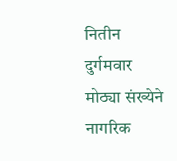नितीन दुर्गमवार मोठ्या संख्येने नागरिक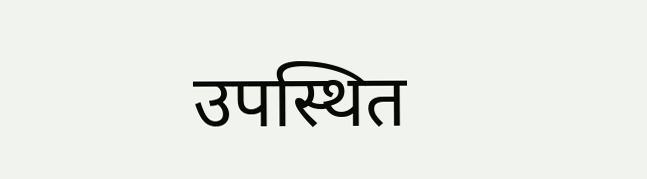उपस्थित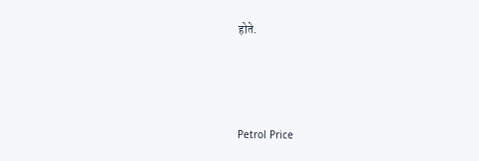होते.




Petrol Price